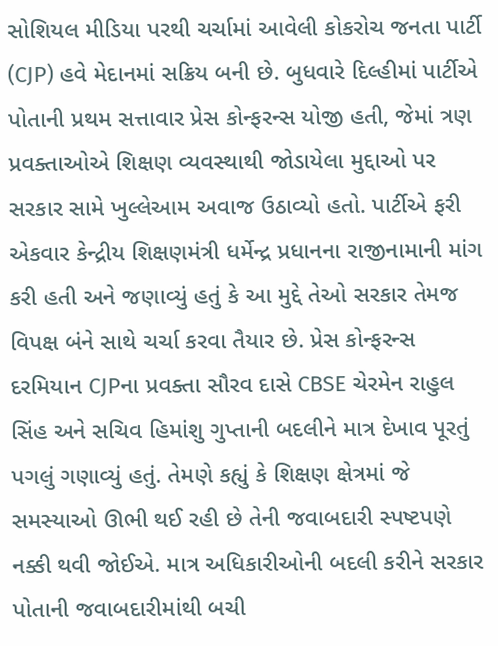સોશિયલ મીડિયા પરથી ચર્ચામાં આવેલી કોકરોચ જનતા પાર્ટી (CJP) હવે મેદાનમાં સક્રિય બની છે. બુધવારે દિલ્હીમાં પાર્ટીએ પોતાની પ્રથમ સત્તાવાર પ્રેસ કોન્ફરન્સ યોજી હતી, જેમાં ત્રણ પ્રવક્તાઓએ શિક્ષણ વ્યવસ્થાથી જોડાયેલા મુદ્દાઓ પર સરકાર સામે ખુલ્લેઆમ અવાજ ઉઠાવ્યો હતો. પાર્ટીએ ફરી એકવાર કેન્દ્રીય શિક્ષણમંત્રી ધર્મેન્દ્ર પ્રધાનના રાજીનામાની માંગ કરી હતી અને જણાવ્યું હતું કે આ મુદ્દે તેઓ સરકાર તેમજ વિપક્ષ બંને સાથે ચર્ચા કરવા તૈયાર છે. પ્રેસ કોન્ફરન્સ દરમિયાન CJPના પ્રવક્તા સૌરવ દાસે CBSE ચેરમેન રાહુલ સિંહ અને સચિવ હિમાંશુ ગુપ્તાની બદલીને માત્ર દેખાવ પૂરતું પગલું ગણાવ્યું હતું. તેમણે કહ્યું કે શિક્ષણ ક્ષેત્રમાં જે સમસ્યાઓ ઊભી થઈ રહી છે તેની જવાબદારી સ્પષ્ટપણે નક્કી થવી જોઈએ. માત્ર અધિકારીઓની બદલી કરીને સરકાર પોતાની જવાબદારીમાંથી બચી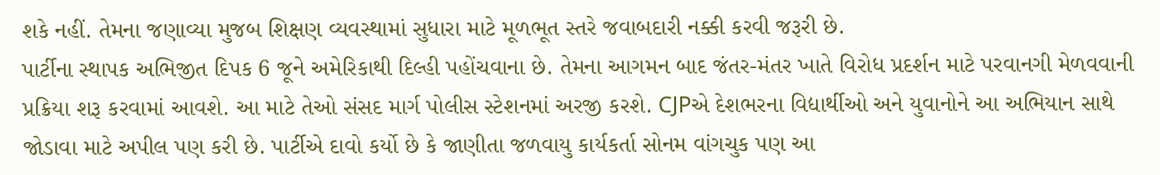શકે નહીં. તેમના જણાવ્યા મુજબ શિક્ષણ વ્યવસ્થામાં સુધારા માટે મૂળભૂત સ્તરે જવાબદારી નક્કી કરવી જરૂરી છે.
પાર્ટીના સ્થાપક અભિજીત દિપક 6 જૂને અમેરિકાથી દિલ્હી પહોંચવાના છે. તેમના આગમન બાદ જંતર-મંતર ખાતે વિરોધ પ્રદર્શન માટે પરવાનગી મેળવવાની પ્રક્રિયા શરૂ કરવામાં આવશે. આ માટે તેઓ સંસદ માર્ગ પોલીસ સ્ટેશનમાં અરજી કરશે. CJPએ દેશભરના વિદ્યાર્થીઓ અને યુવાનોને આ અભિયાન સાથે જોડાવા માટે અપીલ પણ કરી છે. પાર્ટીએ દાવો કર્યો છે કે જાણીતા જળવાયુ કાર્યકર્તા સોનમ વાંગચુક પણ આ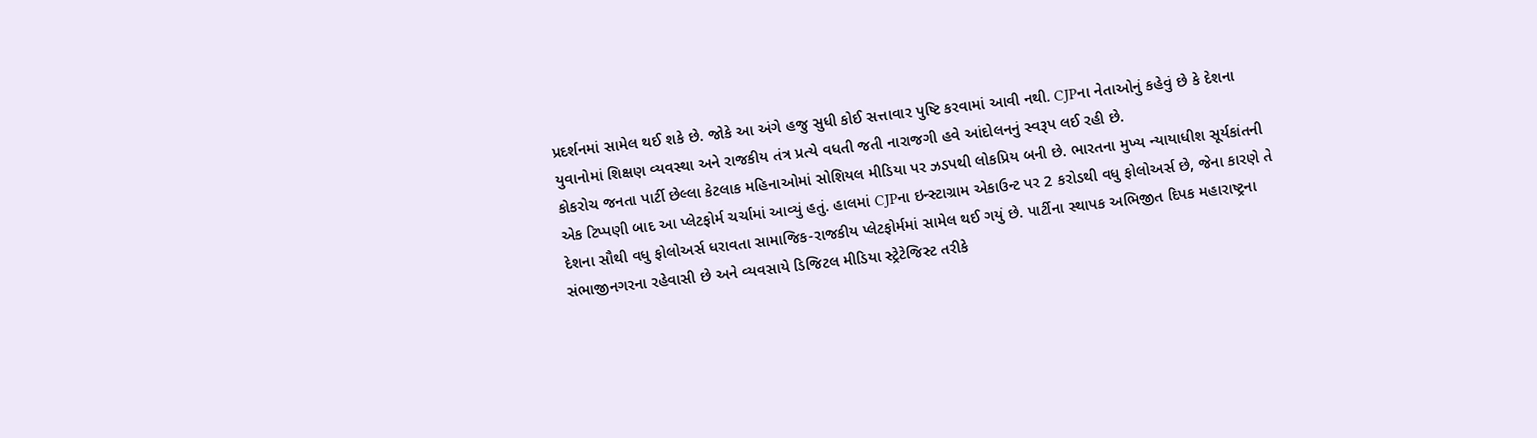પ્રદર્શનમાં સામેલ થઈ શકે છે. જોકે આ અંગે હજુ સુધી કોઈ સત્તાવાર પુષ્ટિ કરવામાં આવી નથી. CJPના નેતાઓનું કહેવું છે કે દેશના યુવાનોમાં શિક્ષણ વ્યવસ્થા અને રાજકીય તંત્ર પ્રત્યે વધતી જતી નારાજગી હવે આંદોલનનું સ્વરૂપ લઈ રહી છે.
કોકરોચ જનતા પાર્ટી છેલ્લા કેટલાક મહિનાઓમાં સોશિયલ મીડિયા પર ઝડપથી લોકપ્રિય બની છે. ભારતના મુખ્ય ન્યાયાધીશ સૂર્યકાંતની એક ટિપ્પણી બાદ આ પ્લેટફોર્મ ચર્ચામાં આવ્યું હતું. હાલમાં CJPના ઇન્સ્ટાગ્રામ એકાઉન્ટ પર 2 કરોડથી વધુ ફોલોઅર્સ છે, જેના કારણે તે દેશના સૌથી વધુ ફોલોઅર્સ ધરાવતા સામાજિક-રાજકીય પ્લેટફોર્મમાં સામેલ થઈ ગયું છે. પાર્ટીના સ્થાપક અભિજીત દિપક મહારાષ્ટ્રના સંભાજીનગરના રહેવાસી છે અને વ્યવસાયે ડિજિટલ મીડિયા સ્ટ્રેટેજિસ્ટ તરીકે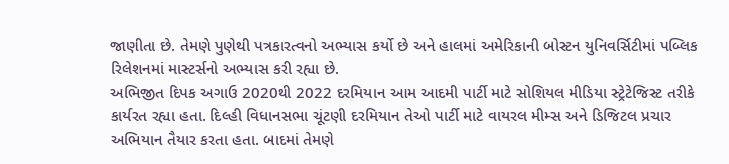જાણીતા છે. તેમણે પુણેથી પત્રકારત્વનો અભ્યાસ કર્યો છે અને હાલમાં અમેરિકાની બોસ્ટન યુનિવર્સિટીમાં પબ્લિક રિલેશનમાં માસ્ટર્સનો અભ્યાસ કરી રહ્યા છે.
અભિજીત દિપક અગાઉ 2020થી 2022 દરમિયાન આમ આદમી પાર્ટી માટે સોશિયલ મીડિયા સ્ટ્રેટેજિસ્ટ તરીકે કાર્યરત રહ્યા હતા. દિલ્હી વિધાનસભા ચૂંટણી દરમિયાન તેઓ પાર્ટી માટે વાયરલ મીમ્સ અને ડિજિટલ પ્રચાર અભિયાન તૈયાર કરતા હતા. બાદમાં તેમણે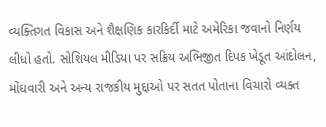વ્યક્તિગત વિકાસ અને શૈક્ષણિક કારકિર્દી માટે અમેરિકા જવાનો નિર્ણય લીધો હતો. સોશિયલ મીડિયા પર સક્રિય અભિજીત દિપક ખેડૂત આંદોલન, મોંઘવારી અને અન્ય રાજકીય મુદ્દાઓ પર સતત પોતાના વિચારો વ્યક્ત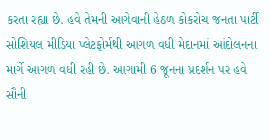કરતા રહ્યા છે. હવે તેમની આગેવાની હેઠળ કોકરોચ જનતા પાર્ટી સોશિયલ મીડિયા પ્લેટફોર્મથી આગળ વધી મેદાનમાં આંદોલનના માર્ગે આગળ વધી રહી છે. આગામી 6 જૂનના પ્રદર્શન પર હવે સૌની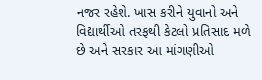નજર રહેશે. ખાસ કરીને યુવાનો અને વિદ્યાર્થીઓ તરફથી કેટલો પ્રતિસાદ મળે છે અને સરકાર આ માંગણીઓ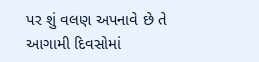પર શું વલણ અપનાવે છે તે આગામી દિવસોમાં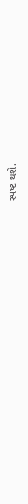સ્પષ્ટ થશે.